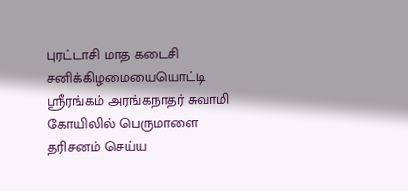புரட்டாசி மாத கடைசி சனிக்கிழமையையொட்டி ஸ்ரீரங்கம் அரங்கநாதர் சுவாமி கோயிலில் பெருமாளை தரிசனம் செய்ய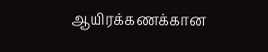ஆயிரக்கணக்கான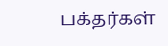பக்தர்கள்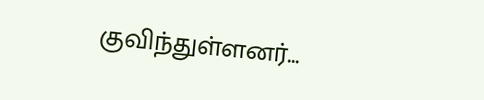குவிந்துள்ளனர்...